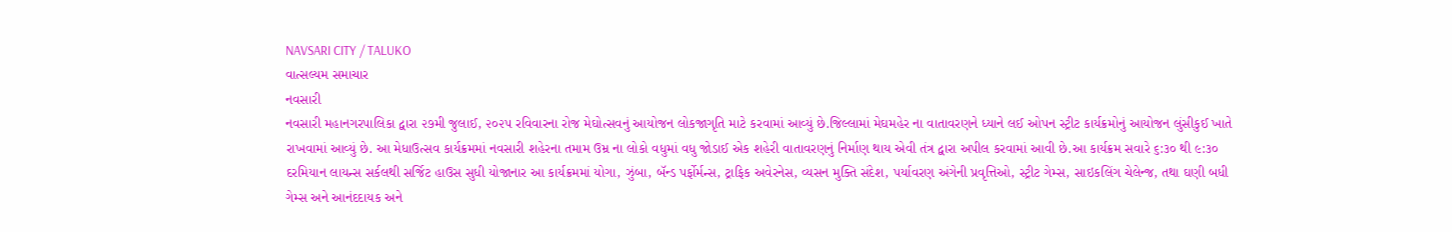NAVSARI CITY / TALUKO
વાત્સલ્યમ સમાચાર
નવસારી
નવસારી મહાનગરપાલિકા દ્વારા ૨૭મી જુલાઈ, ૨૦૨૫ રવિવારના રોજ મેઘોત્સવનું આયોજન લોકજાગૃતિ માટે કરવામાં આવ્યું છે.જિલ્લામાં મેઘમહેર ના વાતાવરણને ધ્યાને લઈ ઓપન સ્ટ્રીટ કાર્યક્રમોનું આયોજન લુંસીકુઈ ખાતે રાખવામાં આવ્યું છે. આ મેધાઉત્સવ કાર્યક્રમમાં નવસારી શહેરના તમામ ઉમ્ર ના લોકો વધુમાં વધુ જોડાઈ એક શહેરી વાતાવરણનું નિર્માણ થાય એવી તંત્ર દ્વારા અપીલ કરવામાં આવી છે.આ કાર્યક્રમ સવારે ૬:૩૦ થી ૯:૩૦ દરમિયાન લાયન્સ સર્કલથી સર્જિટ હાઉસ સુધી યોજાનાર આ કાર્યક્રમમાં યોગા, ઝુંબા, બૅન્ડ પર્ફોર્મન્સ, ટ્રાફિક અવેરનેસ, વ્યસન મુક્તિ સંદેશ, પર્યાવરણ અંગેની પ્રવૃત્તિઓ, સ્ટ્રીટ ગેમ્સ, સાઇકલિંગ ચેલેન્જ, તથા ઘણી બધી ગેમ્સ અને આનંદદાયક અને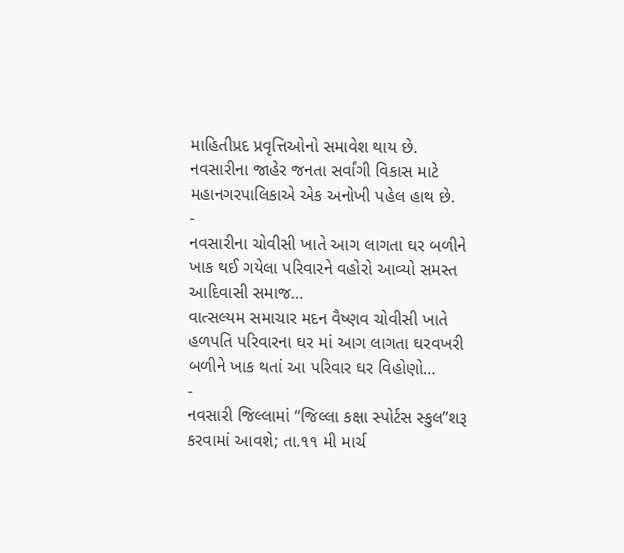માહિતીપ્રદ પ્રવૃત્તિઓનો સમાવેશ થાય છે. નવસારીના જાહેર જનતા સર્વાંગી વિકાસ માટે મહાનગરપાલિકાએ એક અનોખી પહેલ હાથ છે.
-
નવસારીના ચોવીસી ખાતે આગ લાગતા ઘર બળીને ખાક થઈ ગયેલા પરિવારને વહોરો આવ્યો સમસ્ત આદિવાસી સમાજ…
વાત્સલ્યમ સમાચાર મદન વૈષ્ણવ ચોવીસી ખાતે હળપતિ પરિવારના ઘર માં આગ લાગતા ઘરવખરી બળીને ખાક થતાં આ પરિવાર ઘર વિહોણો…
-
નવસારી જિલ્લામાં ‘‘જિલ્લા કક્ષા સ્પોર્ટસ સ્કુલ”શરૂ કરવામાં આવશે; તા.૧૧ મી માર્ચ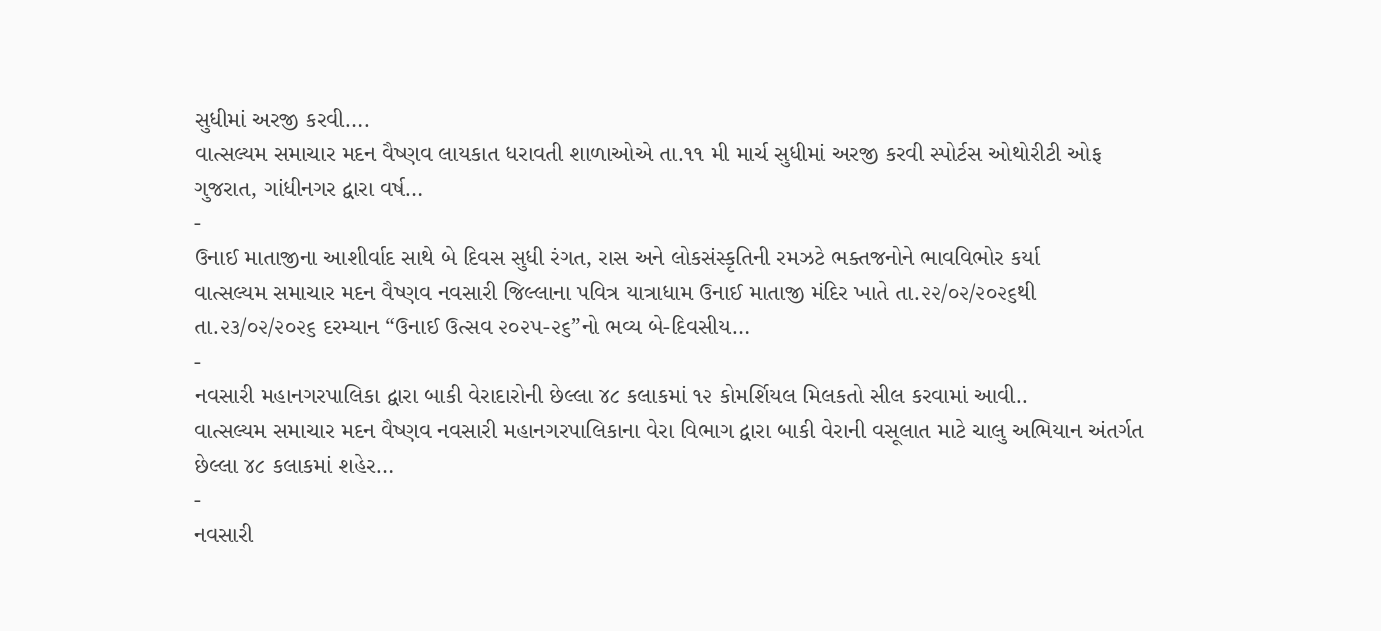સુધીમાં અરજી કરવી….
વાત્સલ્યમ સમાચાર મદન વૈષ્ણવ લાયકાત ધરાવતી શાળાઓએ તા.૧૧ મી માર્ચ સુધીમાં અરજી કરવી સ્પોર્ટસ ઓથોરીટી ઓફ ગુજરાત, ગાંધીનગર દ્વારા વર્ષ…
-
ઉનાઈ માતાજીના આશીર્વાદ સાથે બે દિવસ સુધી રંગત, રાસ અને લોકસંસ્કૃતિની રમઝટે ભક્તજનોને ભાવવિભોર કર્યા
વાત્સલ્યમ સમાચાર મદન વૈષ્ણવ નવસારી જિલ્લાના પવિત્ર યાત્રાધામ ઉનાઈ માતાજી મંદિર ખાતે તા.૨૨/૦૨/૨૦૨૬થી તા.૨૩/૦૨/૨૦૨૬ દરમ્યાન “ઉનાઈ ઉત્સવ ૨૦૨૫-૨૬”નો ભવ્ય બે-દિવસીય…
-
નવસારી મહાનગરપાલિકા દ્વારા બાકી વેરાદારોની છેલ્લા ૪૮ કલાકમાં ૧૨ કોમર્શિયલ મિલકતો સીલ કરવામાં આવી..
વાત્સલ્યમ સમાચાર મદન વૈષ્ણવ નવસારી મહાનગરપાલિકાના વેરા વિભાગ દ્વારા બાકી વેરાની વસૂલાત માટે ચાલુ અભિયાન અંતર્ગત છેલ્લા ૪૮ કલાકમાં શહેર…
-
નવસારી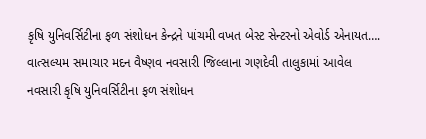કૃષિ યુનિવર્સિટીના ફળ સંશોધન કેન્દ્રને પાંચમી વખત બેસ્ટ સેન્ટરનો એવોર્ડ એનાયત….
વાત્સલ્યમ સમાચાર મદન વૈષ્ણવ નવસારી જિલ્લાના ગણદેવી તાલુકામાં આવેલ નવસારી કૃષિ યુનિવર્સિટીના ફળ સંશોધન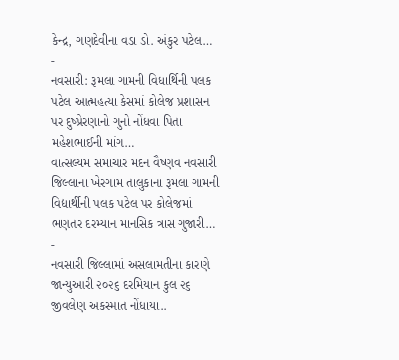કેન્દ્ર, ગણદેવીના વડા ડો. અંકુર પટેલ…
-
નવસારી: રૂમલા ગામની વિધાર્થિની પલક પટેલ આત્મહત્યા કેસમાં કોલેજ પ્રશાસન પર દુષ્પ્રેરણાનો ગુનો નોંધવા પિતા મહેશભાઈની માંગ…
વાત્સલ્યમ સમાચાર મદન વૈષ્ણવ નવસારી જિલ્લાના ખેરગામ તાલુકાના રૂમલા ગામની વિદ્યાર્થીની પલક પટેલ પર કોલેજમાં ભણતર દરમ્યાન માનસિક ત્રાસ ગુજારી…
-
નવસારી જિલ્લામાં અસલામતીના કારણે જાન્યુઆરી ૨૦૨૬ દરમિયાન કુલ ૨૬ જીવલેણ અકસ્માત નોંધાયા..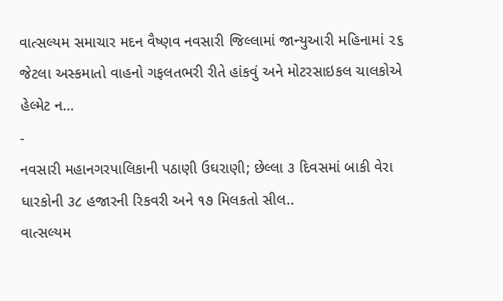વાત્સલ્યમ સમાચાર મદન વૈષ્ણવ નવસારી જિલ્લામાં જાન્યુઆરી મહિનામાં ૨૬ જેટલા અસ્કમાતો વાહનો ગફલતભરી રીતે હાંકવું અને મોટરસાઇકલ ચાલકોએ હેલ્મેટ ન…
-
નવસારી મહાનગરપાલિકાની પઠાણી ઉઘરાણી; છેલ્લા ૩ દિવસમાં બાકી વેરા ધારકોની ૩૮ હજારની રિકવરી અને ૧૭ મિલકતો સીલ..
વાત્સલ્યમ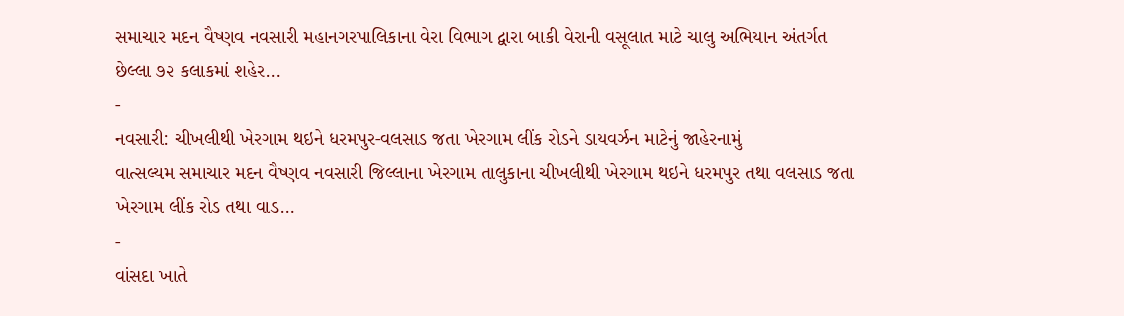સમાચાર મદન વૈષ્ણવ નવસારી મહાનગરપાલિકાના વેરા વિભાગ દ્વારા બાકી વેરાની વસૂલાત માટે ચાલુ અભિયાન અંતર્ગત છેલ્લા ૭૨ કલાકમાં શહેર…
-
નવસારી: ચીખલીથી ખેરગામ થઇને ધરમપુર-વલસાડ જતા ખેરગામ લીંક રોડને ડાયવર્ઝન માટેનું જાહેરનામું
વાત્સલ્યમ સમાચાર મદન વૈષ્ણવ નવસારી જિલ્લાના ખેરગામ તાલુકાના ચીખલીથી ખેરગામ થઇને ધરમપુર તથા વલસાડ જતા ખેરગામ લીંક રોડ તથા વાડ…
-
વાંસદા ખાતે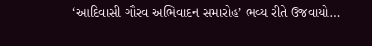‘આદિવાસી ગૌરવ અભિવાદન સમારોહ’ ભવ્ય રીતે ઉજવાયો…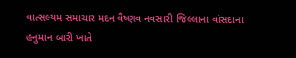વાત્સલ્યમ સમાચાર મદન વૈષ્ણવ નવસારી જિલ્લાના વાંસદાના હનુમાન બારી ખાતે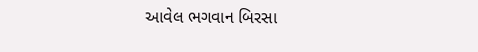આવેલ ભગવાન બિરસા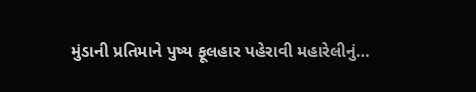મુંડાની પ્રતિમાને પુષ્ય ફૂલહાર પહેરાવી મહારેલીનું…